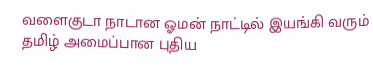வளைகுடா நாடான ஓமன் நாட்டில் இயங்கி வரும் தமிழ் அமைப்பான புதிய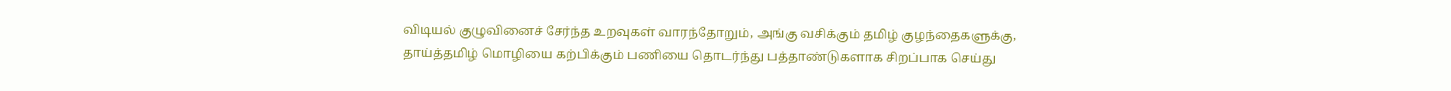விடியல் குழுவினைச் சேர்ந்த உறவுகள் வாரந்தோறும், அங்கு வசிக்கும் தமிழ் குழந்தைகளுக்கு, தாய்த்தமிழ் மொழியை கற்பிக்கும் பணியை தொடர்ந்து பத்தாண்டுகளாக சிறப்பாக செய்து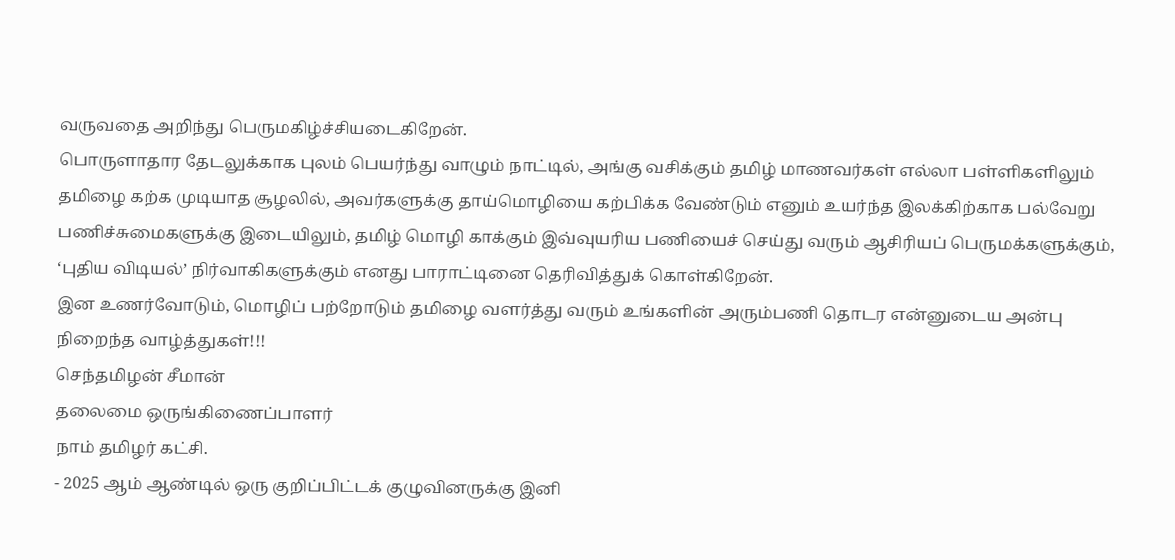வருவதை அறிந்து பெருமகிழ்ச்சியடைகிறேன்.
பொருளாதார தேடலுக்காக புலம் பெயர்ந்து வாழும் நாட்டில், அங்கு வசிக்கும் தமிழ் மாணவர்கள் எல்லா பள்ளிகளிலும் தமிழை கற்க முடியாத சூழலில், அவர்களுக்கு தாய்மொழியை கற்பிக்க வேண்டும் எனும் உயர்ந்த இலக்கிற்காக பல்வேறு பணிச்சுமைகளுக்கு இடையிலும், தமிழ் மொழி காக்கும் இவ்வுயரிய பணியைச் செய்து வரும் ஆசிரியப் பெருமக்களுக்கும், ‘புதிய விடியல்’ நிர்வாகிகளுக்கும் எனது பாராட்டினை தெரிவித்துக் கொள்கிறேன்.
இன உணர்வோடும், மொழிப் பற்றோடும் தமிழை வளர்த்து வரும் உங்களின் அரும்பணி தொடர என்னுடைய அன்பு நிறைந்த வாழ்த்துகள்!!!
செந்தமிழன் சீமான்
தலைமை ஒருங்கிணைப்பாளர்
நாம் தமிழர் கட்சி.
- 2025 ஆம் ஆண்டில் ஒரு குறிப்பிட்டக் குழுவினருக்கு இனி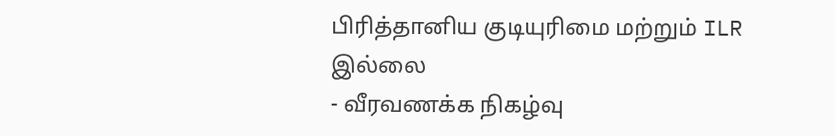பிரித்தானிய குடியுரிமை மற்றும் ILR இல்லை
- வீரவணக்க நிகழ்வு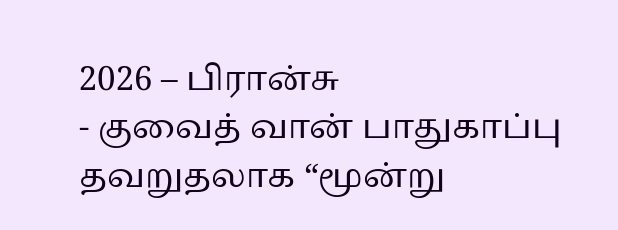2026 – பிரான்சு
- குவைத் வான் பாதுகாப்பு தவறுதலாக “மூன்று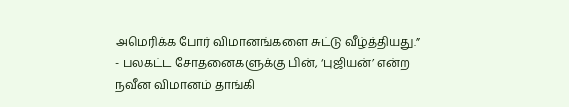அமெரிக்க போர் விமானங்களை சுட்டு வீழ்த்தியது.”
- பலகட்ட சோதனைகளுக்கு பின், ‘புஜியன்’ என்ற நவீன விமானம் தாங்கி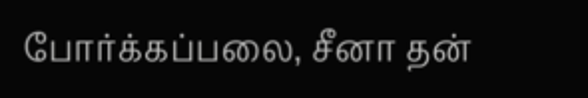போர்க்கப்பலை, சீனா தன்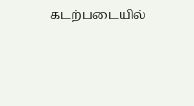கடற்படையில்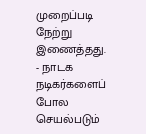முறைப்படி நேற்று இணைத்தது.
- நாடக நடிகர்களைப் போல செயல்படும்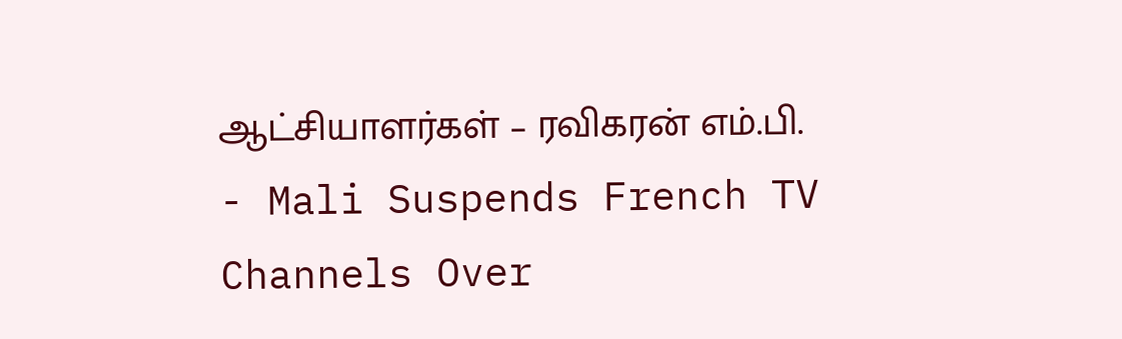ஆட்சியாளர்கள் – ரவிகரன் எம்.பி.
- Mali Suspends French TV Channels Over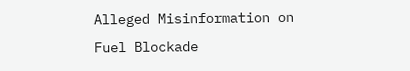Alleged Misinformation on Fuel Blockade